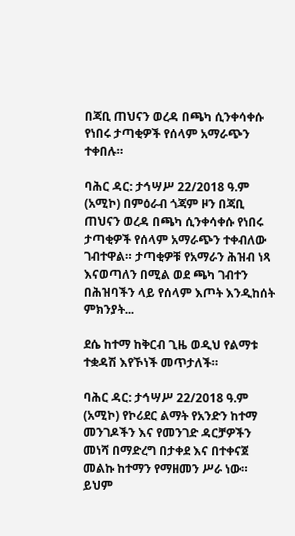በጃቢ ጠህናን ወረዳ በጫካ ሲንቀሳቀሱ የነበሩ ታጣቂዎች የሰላም አማራጭን ተቀበሉ።

ባሕር ዳር: ታኅሣሥ 22/2018 ዓ.ም (አሚኮ) በምዕራብ ጎጃም ዞን በጃቢ ጠህናን ወረዳ በጫካ ሲንቀሳቀሱ የነበሩ ታጣቂዎች የሰላም አማራጭን ተቀብለው ገብተዋል። ታጣቂዎቹ የአማራን ሕዝብ ነጻ እናወጣለን በሚል ወደ ጫካ ገብተን በሕዝባችን ላይ የሰላም እጦት እንዲከሰት ምክንያት...

ደሴ ከተማ ከቅርብ ጊዜ ወዲህ የልማቱ ተቋዳሽ እየኾነች መጥታለች።

ባሕር ዳር: ታኅሣሥ 22/2018 ዓ.ም (አሚኮ) የኮሪደር ልማት የአንድን ከተማ መንገዶችን እና የመንገድ ዳርቻዎችን መነሻ በማድረግ በታቀደ እና በተቀናጀ መልኩ ከተማን የማዘመን ሥራ ነው። ይህም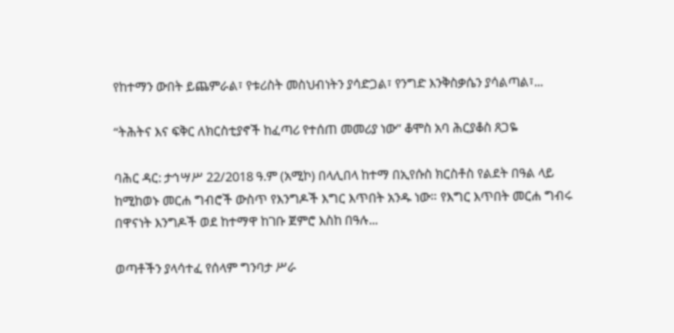የከተማን ውበት ይጨምራል፣ የቱሪስት መስህብነትን ያሳድጋል፣ የንግድ እንቅስቃሴን ያሳልጣል፣...

“ትሕትና እና ፍቅር ለክርስቲያኖች ከፈጣሪ የተሰጠ መመሪያ ነው” ቆሞስ አባ ሕርያቆስ ጸጋዬ

ባሕር ዳር: ታኅሣሥ 22/2018 ዓ.ም (አሚኮ) በላሊበላ ከተማ በኢየሱስ ክርስቶስ የልደት በዓል ላይ ከሚከወኑ መርሐ ግብሮች ውስጥ የእንግዶች እግር እጥበት አንዱ ነው። የእግር እጥበት መርሐ ግብሩ በዋናነት እንግዶች ወደ ከተማዋ ከገቡ ጀምሮ እስከ በዓሉ...

ወጣቶችን ያላሳተፈ የሰላም ግንባታ ሥራ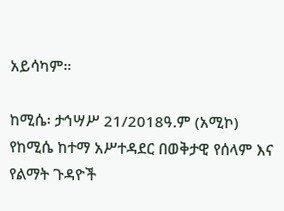አይሳካም።

ከሚሴ፡ ታኅሣሥ 21/2018ዓ.ም (አሚኮ) የከሚሴ ከተማ አሥተዳደር በወቅታዊ የሰላም እና የልማት ጉዳዮች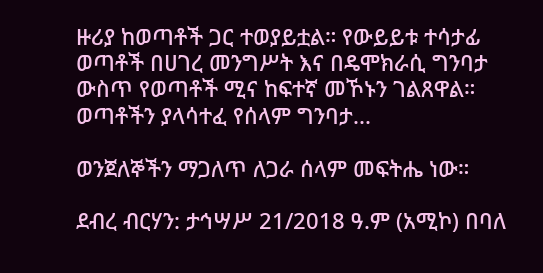ዙሪያ ከወጣቶች ጋር ተወያይቷል። የውይይቱ ተሳታፊ ወጣቶች በሀገረ መንግሥት እና በዴሞክራሲ ግንባታ ውስጥ የወጣቶች ሚና ከፍተኛ መኾኑን ገልጸዋል። ወጣቶችን ያላሳተፈ የሰላም ግንባታ...

ወንጀለኞችን ማጋለጥ ለጋራ ሰላም መፍትሔ ነው።

ደብረ ብርሃን: ታኅሣሥ 21/2018 ዓ.ም (አሚኮ) በባለ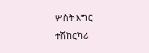ሦስት እግር ተሽከርካሪ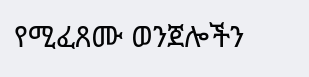የሚፈጸሙ ወንጀሎችን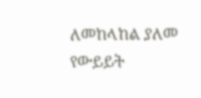ለመከላከል ያለመ የውይይት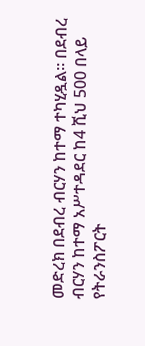መድረክ በደብረ ብርሃን ከተማ ተካሂዷል። በደብረ ብርሃን ከተማ አሥተዳደር ከ4 ሺህ 500 በላይ የትራንስፖርት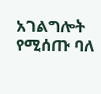አገልግሎት የሚሰጡ ባለ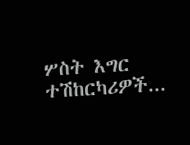ሦስት እግር ተሽከርካሪዎች...